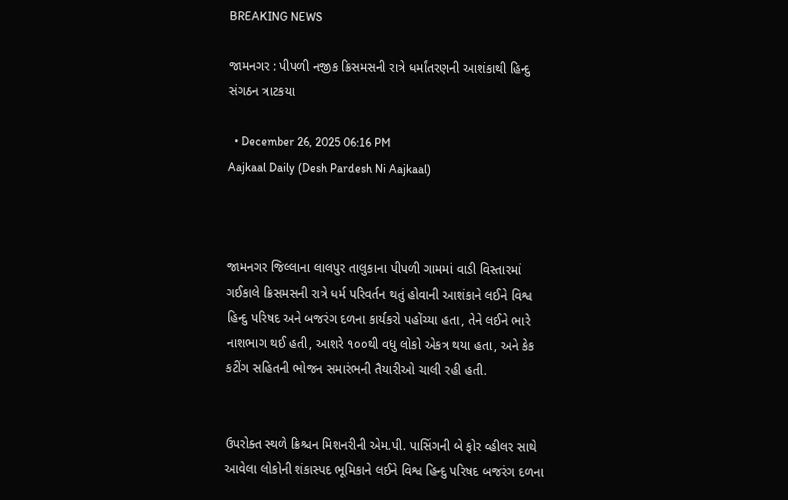BREAKING NEWS

જામનગર : પીપળી નજીક ક્રિસમસની રાત્રે ધર્માંતરણની આશંકાથી હિન્દુ સંગઠન ત્રાટકયા

  • December 26, 2025 06:16 PM
Aajkaal Daily (Desh Pardesh Ni Aajkaal)



જામનગર જિલ્લાના લાલપુર તાલુકાના પીપળી ગામમાં વાડી વિસ્તારમાં ગઈકાલે ક્રિસમસની રાત્રે ધર્મ પરિવર્તન થતું હોવાની આશંકાને લઈને વિશ્વ હિન્દુ પરિષદ અને બજરંગ દળના કાર્યકરો પહોંચ્યા હતા, તેને લઈને ભારે નાશભાગ થઈ હતી, આશરે ૧૦૦થી વધુ લોકો એકત્ર થયા હતા, અને કેક કટીંગ સહિતની ભોજન સમારંભની તૈયારીઓ ચાલી રહી હતી.


ઉપરોક્ત સ્થળે ક્રિશ્ચન મિશનરીની એમ.પી. પાસિંગની બે ફોર વ્હીલર સાથે આવેલા લોકોની શંકાસ્પદ ભૂમિકાને લઈને વિશ્વ હિન્દુ પરિષદ બજરંગ દળના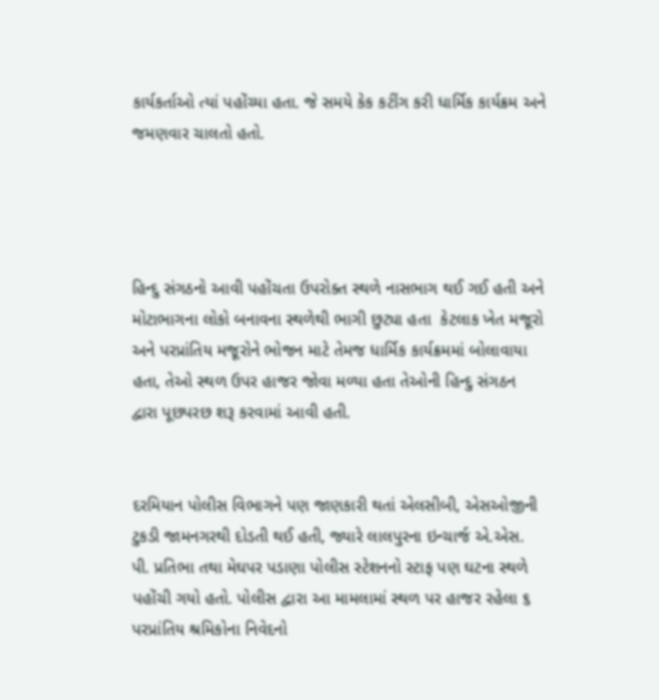કાર્યકર્તાઓ ત્યાં પહોંચ્યા હતા. જે સમયે કેક કટીંગ કરી ધાર્મિક કાર્યક્રમ અને જમણવાર ચાલતો હતો.




હિન્દુ સંગઠનો આવી પહોંચતા ઉપરોક્ત સ્થળે નાસભાગ થઈ ગઈ હતી અને મોટાભાગના લોકો બનાવના સ્થળેથી ભાગી છુટ્યા હતા  કેટલાક ખેત મજૂરો અને પરપ્રાંતિય મજૂરોને ભોજન માટે તેમજ ધાર્મિક કાર્યક્રમમાં બોલાવાયા હતા, તેઓ સ્થળ ઉપર હાજર જોવા મળ્યા હતા તેઓની હિન્દુ સંગઠન દ્વારા પૂછપરછ શરૂ કરવામાં આવી હતી.


દરમિયાન પોલીસ વિભાગને પણ જાણકારી થતાં એલસીબી, એસઓજીની ટુકડી જામનગરથી દોડતી થઈ હતી, જ્યારે લાલપુરના ઇન્ચાર્જ એ.એસ. પી. પ્રતિભા તથા મેઘપર પડાણા પોલીસ સ્ટેશનનો સ્ટાફ પણ ઘટના સ્થળે પહોંચી ગયો હતો. પોલીસ દ્વારા આ મામલામાં સ્થળ પર હાજર રહેલા ૬ પરપ્રાંતિય શ્રમિકોના નિવેદનો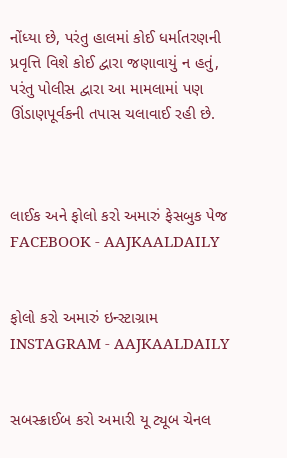નોંધ્યા છે, પરંતુ હાલમાં કોઈ ધર્માતરણની પ્રવૃત્તિ વિશે કોઈ દ્વારા જણાવાયું ન હતું, પરંતુ પોલીસ દ્વારા આ મામલામાં પણ ઊંડાણપૂર્વકની તપાસ ચલાવાઈ રહી છે.



લાઈક અને ફોલો કરો અમારું ફેસબુક પેજ FACEBOOK - AAJKAALDAILY


ફોલો કરો અમારું ઇન્સ્ટાગ્રામ INSTAGRAM - AAJKAALDAILY


સબસ્ક્રાઈબ કરો અમારી યૂ ટ્યૂબ ચેનલ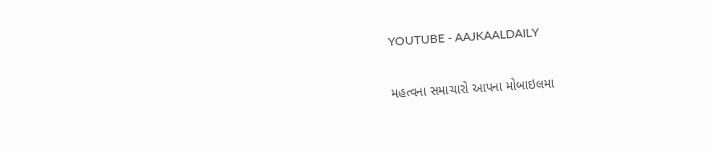YOUTUBE - AAJKAALDAILY


મહત્વના સમાચારો આપના મોબાઇલમા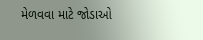મેળવવા માટે જોડાઓ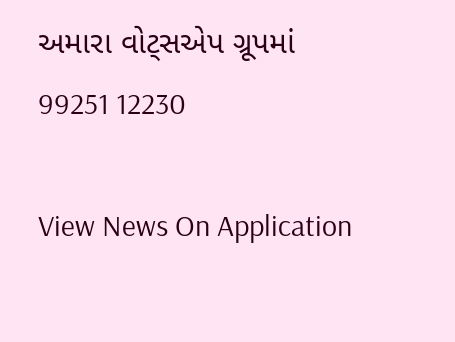અમારા વોટ્સએપ ગ્રૂપમાં  99251 12230

View News On Application